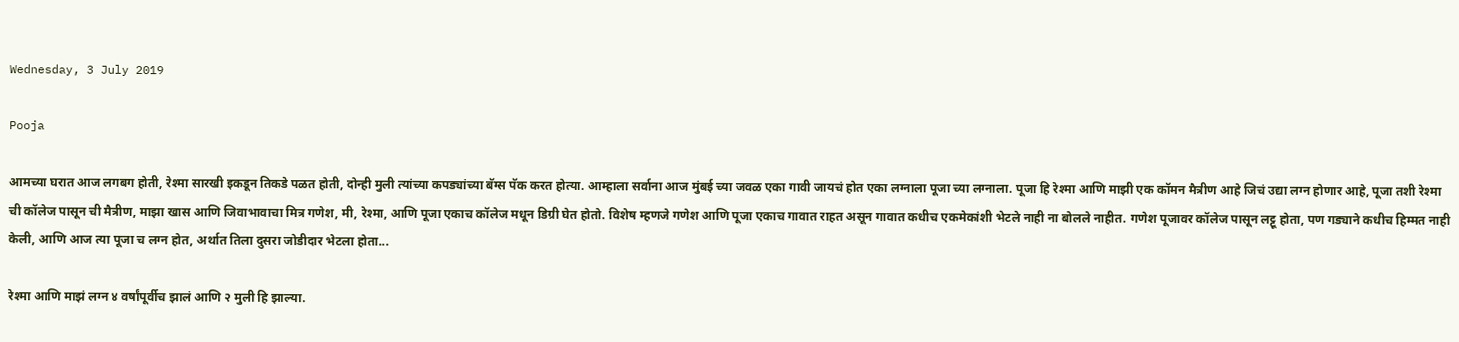Wednesday, 3 July 2019

Pooja

आमच्या घरात आज लगबग होती, रेश्मा सारखी इकडून तिकडे पळत होती, दोन्ही मुली त्यांच्या कपड्यांच्या बॅग्स पॅक करत होत्या. आम्हाला सर्वाना आज मुंबई च्या जवळ एका गावी जायचं होत एका लग्नाला पूजा च्या लग्नाला. पूजा हि रेश्मा आणि माझी एक कॉमन मैत्रीण आहे जिचं उद्या लग्न होणार आहे, पूजा तशी रेश्मा ची कॉलेज पासून ची मैत्रीण, माझा खास आणि जिवाभावाचा मित्र गणेश, मी, रेश्मा, आणि पूजा एकाच कॉलेज मधून डिग्री घेत होतो. विशेष म्हणजे गणेश आणि पूजा एकाच गावात राहत असून गावात कधीच एकमेकांशी भेटले नाही ना बोलले नाहीत. गणेश पूजावर कॉलेज पासून लट्टू होता, पण गड्याने कधीच हिम्मत नाही केली, आणि आज त्या पूजा च लग्न होत, अर्थात तिला दुसरा जोडीदार भेटला होता...

रेश्मा आणि माझं लग्न ४ वर्षांपूर्वीच झालं आणि २ मुली हि झाल्या.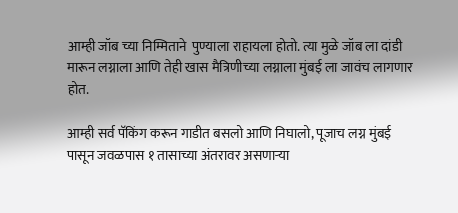आम्ही जॉब च्या निम्मिताने  पुण्याला राहायला होतो. त्या मुळे जॉब ला दांडी मारून लग्नाला आणि तेही खास मैत्रिणीच्या लग्नाला मुंबई ला जावंच लागणार होत.

आम्ही सर्व पॅकिंग करून गाडीत बसलो आणि निघालो, पूजाच लग्न मुंबई पासून जवळपास १ तासाच्या अंतरावर असणाऱ्या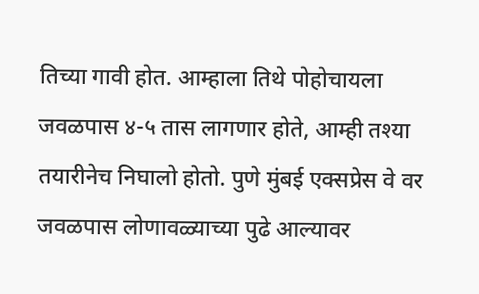तिच्या गावी होत. आम्हाला तिथे पोहोचायला जवळपास ४-५ तास लागणार होते, आम्ही तश्या तयारीनेच निघालो होतो. पुणे मुंबई एक्सप्रेस वे वर जवळपास लोणावळ्याच्या पुढे आल्यावर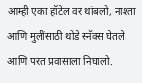आम्ही एका हॉटेल वर थांबलो, नाश्ता आणि मुलींसाठी थोडे स्नॅक्स घेतले आणि परत प्रवासाला निघालो.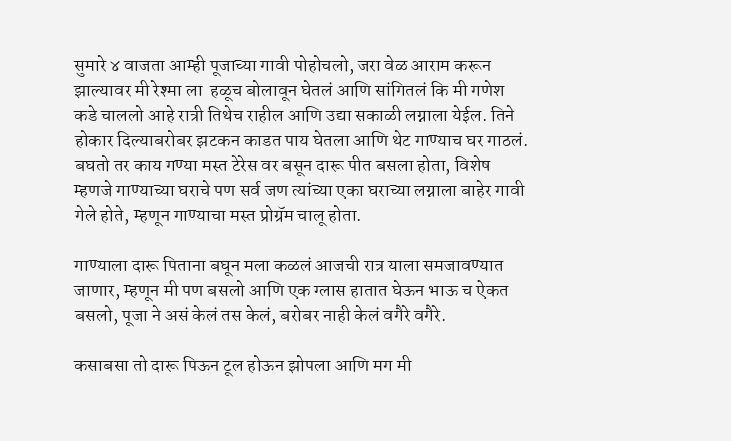सुमारे ४ वाजता आम्ही पूजाच्या गावी पोहोचलो, जरा वेळ आराम करून झाल्यावर मी रेश्मा ला  हळूच बोलावून घेतलं आणि सांगितलं कि मी गणेश कडे चाललो आहे रात्री तिथेच राहील आणि उद्या सकाळी लग्नाला येईल. तिने होकार दिल्याबरोबर झटकन काडत पाय घेतला आणि थेट गाण्याच घर गाठलं. बघतो तर काय गण्या मस्त टेरेस वर बसून दारू पीत बसला होता, विशेष म्हणजे गाण्याच्या घराचे पण सर्व जण त्यांच्या एका घराच्या लग्नाला बाहेर गावी गेले होते, म्हणून गाण्याचा मस्त प्रोग्रॅम चालू होता.

गाण्याला दारू पिताना बघून मला कळलं आजची रात्र याला समजावण्यात जाणार, म्हणून मी पण बसलो आणि एक ग्लास हातात घेऊन भाऊ च ऐकत बसलो, पूजा ने असं केलं तस केलं, बरोबर नाही केलं वगैरे वगैरे.

कसाबसा तो दारू पिऊन टूल होऊन झोपला आणि मग मी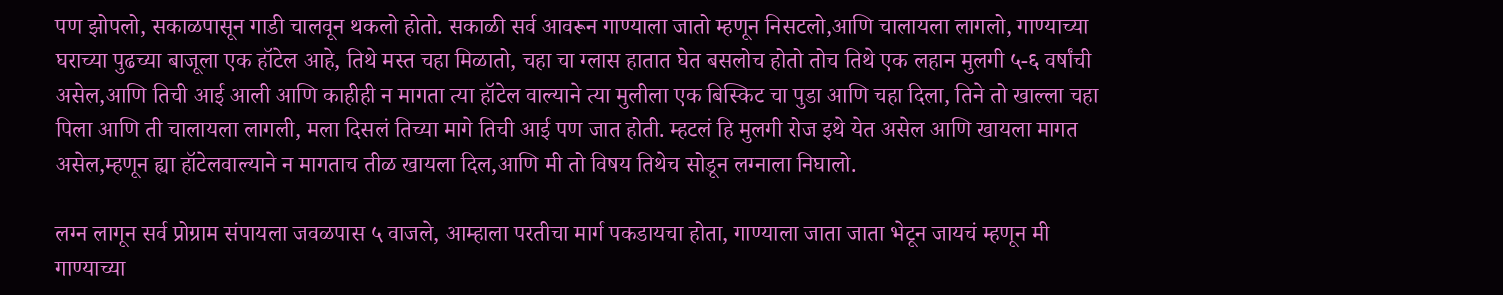पण झोपलो, सकाळपासून गाडी चालवून थकलो होतो. सकाळी सर्व आवरून गाण्याला जातो म्हणून निसटलो,आणि चालायला लागलो, गाण्याच्या घराच्या पुढच्या बाजूला एक हॉटेल आहे, तिथे मस्त चहा मिळातो, चहा चा ग्लास हातात घेत बसलोच होतो तोच तिथे एक लहान मुलगी ५-६ वर्षांची असेल,आणि तिची आई आली आणि काहीही न मागता त्या हॉटेल वाल्याने त्या मुलीला एक बिस्किट चा पुडा आणि चहा दिला, तिने तो खाल्ला चहा पिला आणि ती चालायला लागली, मला दिसलं तिच्या मागे तिची आई पण जात होती. म्हटलं हि मुलगी रोज इथे येत असेल आणि खायला मागत असेल,म्हणून ह्या हॉटेलवाल्याने न मागताच तीळ खायला दिल,आणि मी तो विषय तिथेच सोडून लग्नाला निघालो.

लग्न लागून सर्व प्रोग्राम संपायला जवळपास ५ वाजले, आम्हाला परतीचा मार्ग पकडायचा होता, गाण्याला जाता जाता भेटून जायचं म्हणून मी गाण्याच्या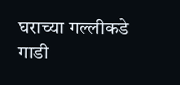घराच्या गल्लीकडे गाडी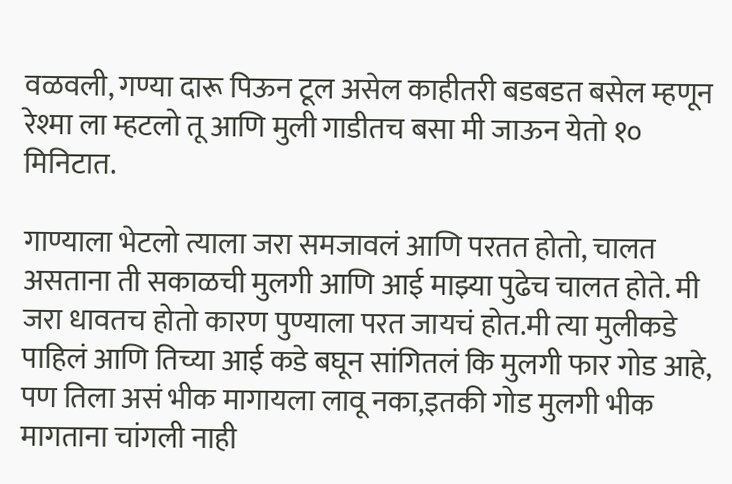वळवली, गण्या दारू पिऊन टूल असेल काहीतरी बडबडत बसेल म्हणून रेश्मा ला म्हटलो तू आणि मुली गाडीतच बसा मी जाऊन येतो १० मिनिटात.

गाण्याला भेटलो त्याला जरा समजावलं आणि परतत होतो, चालत असताना ती सकाळची मुलगी आणि आई माझ्या पुढेच चालत होते. मी जरा धावतच होतो कारण पुण्याला परत जायचं होत.मी त्या मुलीकडे पाहिलं आणि तिच्या आई कडे बघून सांगितलं कि मुलगी फार गोड आहे, पण तिला असं भीक मागायला लावू नका,इतकी गोड मुलगी भीक मागताना चांगली नाही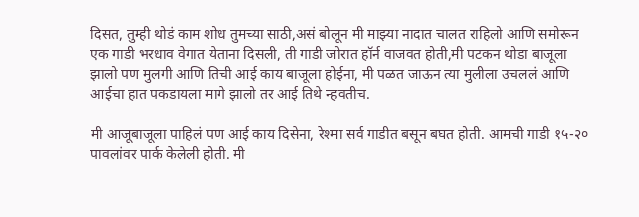दिसत, तुम्ही थोडं काम शोध तुमच्या साठी,असं बोलून मी माझ्या नादात चालत राहिलो आणि समोरून एक गाडी भरधाव वेगात येताना दिसली, ती गाडी जोरात हॉर्न वाजवत होती,मी पटकन थोडा बाजूला झालो पण मुलगी आणि तिची आई काय बाजूला होईना, मी पळत जाऊन त्या मुलीला उचललं आणि आईचा हात पकडायला मागे झालो तर आई तिथे न्हवतीच.

मी आजूबाजूला पाहिलं पण आई काय दिसेना, रेश्मा सर्व गाडीत बसून बघत होती. आमची गाडी १५-२० पावलांवर पार्क केलेली होती. मी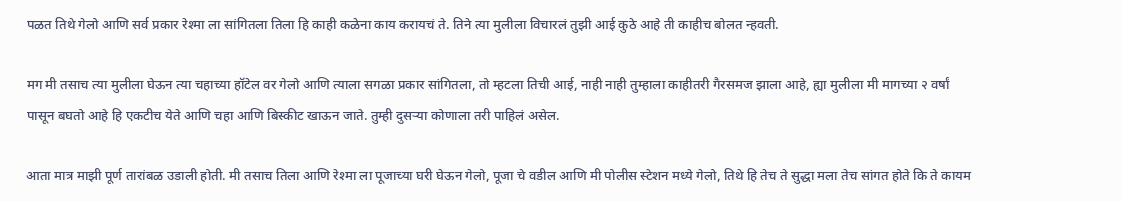पळत तिथे गेलो आणि सर्व प्रकार रेश्मा ला सांगितला तिला हि काही कळेना काय करायचं ते. तिने त्या मुलीला विचारलं तुझी आई कुठे आहे ती काहीच बोलत न्हवती.

मग मी तसाच त्या मुलीला घेऊन त्या चहाच्या हॉटेल वर गेलो आणि त्याला सगळा प्रकार सांगितला, तो म्हटला तिची आई, नाही नाही तुम्हाला काहीतरी गैरसमज झाला आहे, ह्या मुलीला मी मागच्या २ वर्षां पासून बघतो आहे हि एकटीच येते आणि चहा आणि बिस्कीट खाऊन जाते. तुम्ही दुसऱ्या कोणाला तरी पाहिलं असेल.

आता मात्र माझी पूर्ण तारांबळ उडाली होती. मी तसाच तिला आणि रेश्मा ला पूजाच्या घरी घेऊन गेलो, पूजा चे वडील आणि मी पोलीस स्टेशन मध्ये गेलो, तिथे हि तेच ते सुद्धा मला तेच सांगत होते कि ते कायम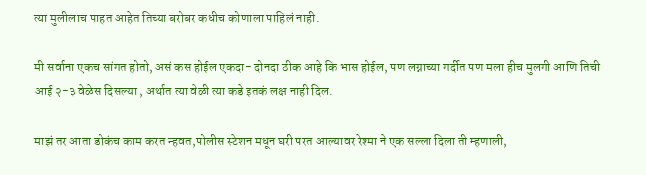त्या मुलीलाच पाहत आहेत तिच्या बरोबर कधीच कोणाला पाहिलं नाही.

मी सर्वाना एकच सांगत होतो, असं कस होईल एकदा- दोनदा ठीक आहे कि भास होईल, पण लग्नाच्या गर्दीत पण मला हीच मुलगी आणि तिची आई २-३ वेळेस दिसल्या , अर्थात त्या वेळी त्या कडे इतकं लक्ष नाही दिल.

माझं तर आता डोकंच काम करत न्हवत,पोलीस स्टेशन मधून घरी परत आल्यावर रेश्मा ने एक सल्ला दिला ती म्हणाली,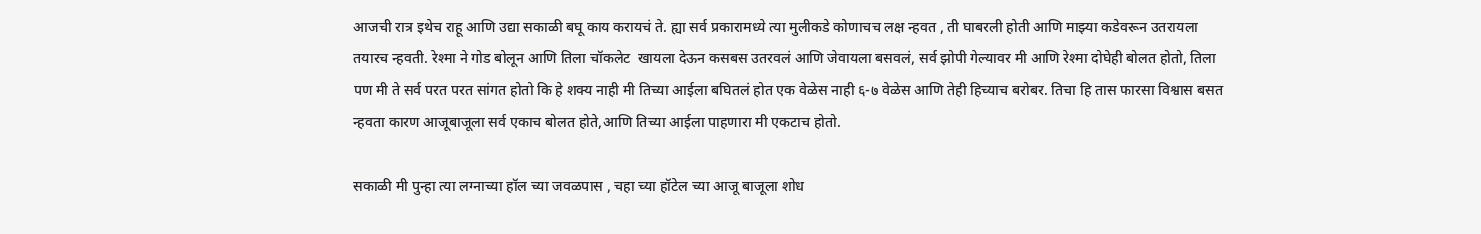आजची रात्र इथेच राहू आणि उद्या सकाळी बघू काय करायचं ते. ह्या सर्व प्रकारामध्ये त्या मुलीकडे कोणाचच लक्ष न्हवत , ती घाबरली होती आणि माझ्या कडेवरून उतरायला तयारच न्हवती. रेश्मा ने गोड बोलून आणि तिला चॉकलेट  खायला देऊन कसबस उतरवलं आणि जेवायला बसवलं, सर्व झोपी गेल्यावर मी आणि रेश्मा दोघेही बोलत होतो, तिला पण मी ते सर्व परत परत सांगत होतो कि हे शक्य नाही मी तिच्या आईला बघितलं होत एक वेळेस नाही ६-७ वेळेस आणि तेही हिच्याच बरोबर. तिचा हि तास फारसा विश्वास बसत न्हवता कारण आजूबाजूला सर्व एकाच बोलत होते,आणि तिच्या आईला पाहणारा मी एकटाच होतो.

सकाळी मी पुन्हा त्या लग्नाच्या हॉल च्या जवळपास , चहा च्या हॉटेल च्या आजू बाजूला शोध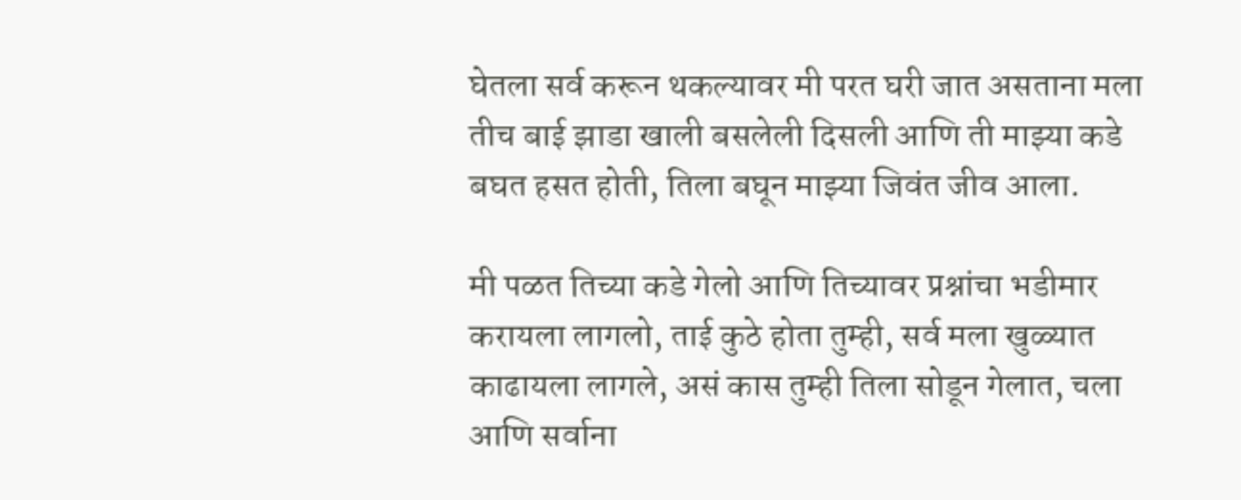घेतला सर्व करून थकल्यावर मी परत घरी जात असताना मला तीच बाई झाडा खाली बसलेली दिसली आणि ती माझ्या कडे बघत हसत होती, तिला बघून माझ्या जिवंत जीव आला.

मी पळत तिच्या कडे गेलो आणि तिच्यावर प्रश्नांचा भडीमार करायला लागलो, ताई कुठे होता तुम्ही, सर्व मला खुळ्यात काढायला लागले, असं कास तुम्ही तिला सोडून गेलात, चला आणि सर्वाना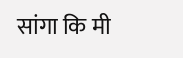सांगा कि मी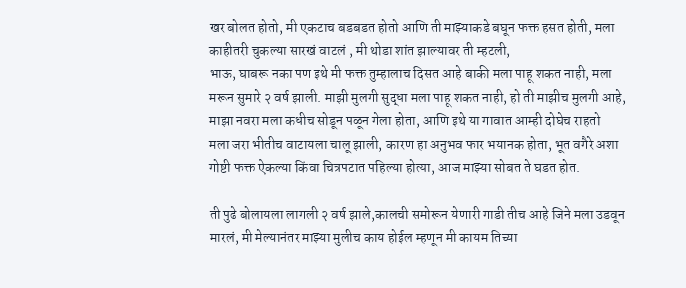खर बोलत होतो, मी एकटाच बडबडत होतो आणि ती माझ्याकडे बघून फक्त हसत होती, मला काहीतरी चुकल्या सारखं वाटलं , मी थोडा शांत झाल्यावर ती म्हटली,
भाऊ, घाबरू नका पण इथे मी फक्त तुम्हालाच दिसत आहे बाकी मला पाहू शकत नाही, मला मरून सुमारे २ वर्ष झाली. माझी मुलगी सुद्धा मला पाहू शकत नाही, हो ती माझीच मुलगी आहे, माझा नवरा मला कधीच सोडून पळून गेला होता, आणि इथे या गावात आम्ही दोघेच राहतो
मला जरा भीतीच वाटायला चालू झाली, कारण हा अनुभव फार भयानक होता, भूत वगैरे अशा गोष्टी फक्त ऐकल्या किंवा चित्रपटात पहिल्या होत्या, आज माझ्या सोबत ते घडत होत.

ती पुढे बोलायला लागली २ वर्ष झाले,कालची समोरून येणारी गाडी तीच आहे जिने मला उडवून मारलं, मी मेल्यानंतर माझ्या मुलीच काय होईल म्हणून मी कायम तिच्या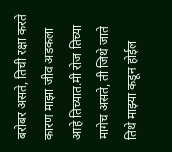बरोबर असते, तिची रक्षा करते कारण माझा जीव अडकला आहे तिच्यात.मी रोज तिच्या मागेच असते, ती जिथे जाते तिथे माझ्या कडून होईल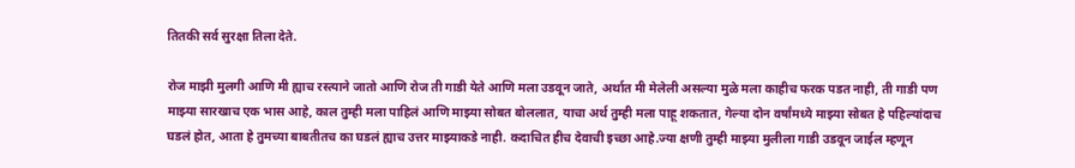तितकी सर्व सुरक्षा तिला देते.

रोज माझी मुलगी आणि मी ह्याच रस्त्याने जातो आणि रोज ती गाडी येते आणि मला उडवून जाते, अर्थात मी मेलेली असल्या मुळे मला काहीच फरक पडत नाही, ती गाडी पण माझ्या सारखाच एक भास आहे, काल तुम्ही मला पाहिलं आणि माझ्या सोबत बोललात, याचा अर्थ तुम्ही मला पाहू शकतात, गेल्या दोन वर्षांमध्ये माझ्या सोबत हे पहिल्यांदाच घडलं होत, आता हे तुमच्या बाबतीतच का घडलं ह्याच उत्तर माझ्याकडे नाही. कदाचित हीच देवाची इच्छा आहे.ज्या क्षणी तुम्ही माझ्या मुलीला गाडी उडवून जाईल म्हणून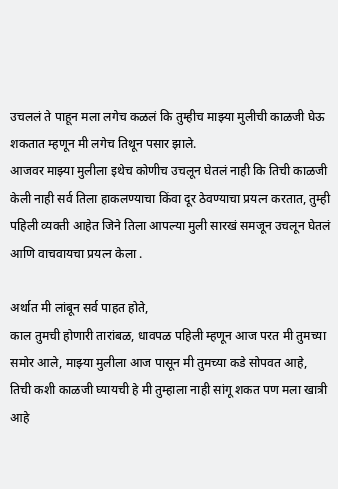उचललं ते पाहून मला लगेच कळलं कि तुम्हीच माझ्या मुलीची काळजी घेऊ शकतात म्हणून मी लगेच तिथून पसार झाले.
आजवर माझ्या मुलीला इथेच कोणीच उचलून घेतलं नाही कि तिची काळजी केली नाही सर्व तिला हाकलण्याचा किंवा दूर ठेवण्याचा प्रयत्न करतात, तुम्ही पहिली व्यक्ती आहेत जिने तिला आपल्या मुली सारखं समजून उचलून घेतलं आणि वाचवायचा प्रयत्न केला .

अर्थात मी लांबून सर्व पाहत होते,
काल तुमची होणारी तारांबळ, धावपळ पहिली म्हणून आज परत मी तुमच्या समोर आले, माझ्या मुलीला आज पासून मी तुमच्या कडे सोपवत आहे, तिची कशी काळजी घ्यायची हे मी तुम्हाला नाही सांगू शकत पण मला खात्री आहे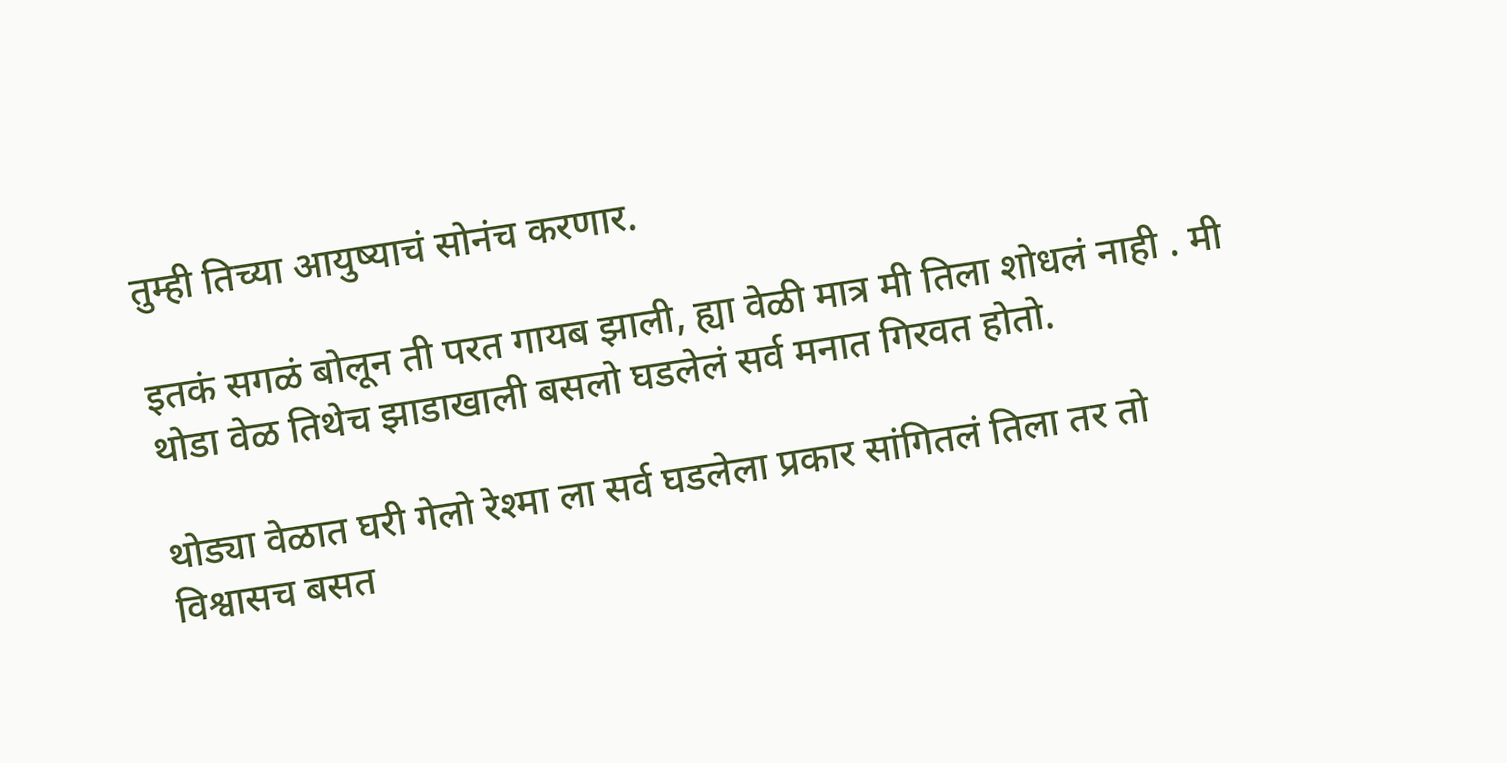तुम्ही तिच्या आयुष्याचं सोनंच करणार.

इतकं सगळं बोलून ती परत गायब झाली, ह्या वेळी मात्र मी तिला शोधलं नाही . मी थोडा वेळ तिथेच झाडाखाली बसलो घडलेलं सर्व मनात गिरवत होतो.

थोड्या वेळात घरी गेलो रेश्मा ला सर्व घडलेला प्रकार सांगितलं तिला तर तो विश्वासच बसत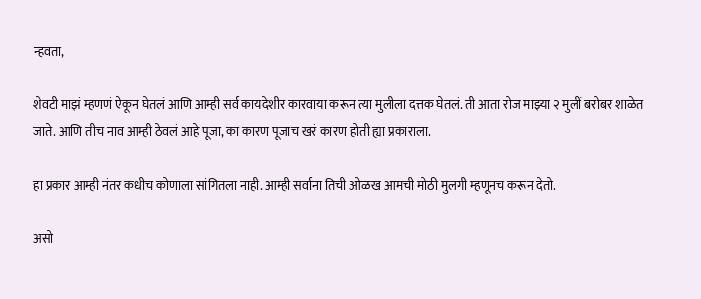न्हवता,

शेवटी माझं म्हणणं ऐकून घेतलं आणि आम्ही सर्व कायदेशीर कारवाया करून त्या मुलीला दत्तक घेतलं. ती आता रोज माझ्या २ मुलीं बरोबर शाळेत जाते. आणि तीच नाव आम्ही ठेवलं आहे पूजा, का कारण पूजाच खरं कारण होती ह्या प्रकाराला.

हा प्रकार आम्ही नंतर कधीच कोणाला सांगितला नाही. आम्ही सर्वाना तिची ओळख आमची मोठी मुलगी म्हणूनच करून देतो.

असो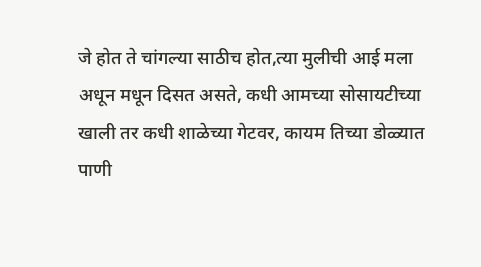जे होत ते चांगल्या साठीच होत,त्या मुलीची आई मला अधून मधून दिसत असते, कधी आमच्या सोसायटीच्या खाली तर कधी शाळेच्या गेटवर, कायम तिच्या डोळ्यात पाणी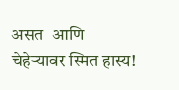असत  आणि  चेहेऱ्यावर स्मित हास्य!